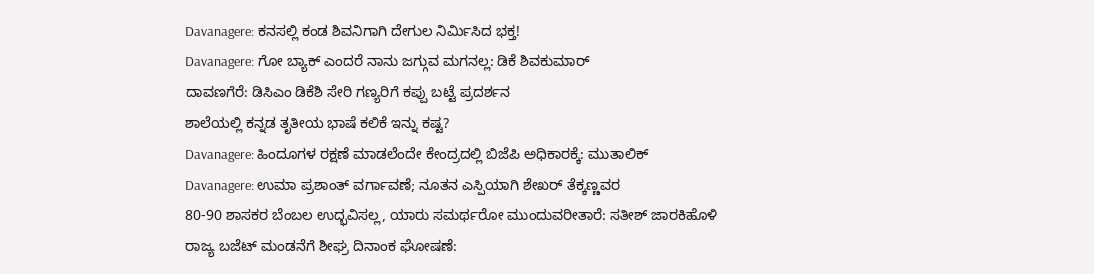Davanagere: ಕನಸಲ್ಲಿ ಕಂಡ ಶಿವನಿಗಾಗಿ ದೇಗುಲ ನಿರ್ಮಿಸಿದ ಭಕ್ತ!
Davanagere: ಗೋ ಬ್ಯಾಕ್ ಎಂದರೆ ನಾನು ಜಗ್ಗುವ ಮಗನಲ್ಲ: ಡಿಕೆ ಶಿವಕುಮಾರ್
ದಾವಣಗೆರೆ: ಡಿಸಿಎಂ ಡಿಕೆಶಿ ಸೇರಿ ಗಣ್ಯರಿಗೆ ಕಪ್ಪು ಬಟ್ಟೆ ಪ್ರದರ್ಶನ
ಶಾಲೆಯಲ್ಲಿ ಕನ್ನಡ ತೃತೀಯ ಭಾಷೆ ಕಲಿಕೆ ಇನ್ನು ಕಷ್ಟ?
Davanagere: ಹಿಂದೂಗಳ ರಕ್ಷಣೆ ಮಾಡಲೆಂದೇ ಕೇಂದ್ರದಲ್ಲಿ ಬಿಜೆಪಿ ಅಧಿಕಾರಕ್ಕೆ: ಮುತಾಲಿಕ್
Davanagere: ಉಮಾ ಪ್ರಶಾಂತ್ ವರ್ಗಾವಣೆ; ನೂತನ ಎಸ್ಪಿಯಾಗಿ ಶೇಖರ್ ತೆಕ್ಕಣ್ಣವರ
80-90 ಶಾಸಕರ ಬೆಂಬಲ ಉದ್ಭವಿಸಲ್ಲ, ಯಾರು ಸಮರ್ಥರೋ ಮುಂದುವರೀತಾರೆ: ಸತೀಶ್ ಜಾರಕಿಹೊಳಿ
ರಾಜ್ಯ ಬಜೆಟ್ ಮಂಡನೆಗೆ ಶೀಘ್ರ ದಿನಾಂಕ ಘೋಷಣೆ: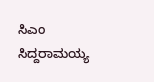ಸಿಎಂ ಸಿದ್ದರಾಮಯ್ಯ